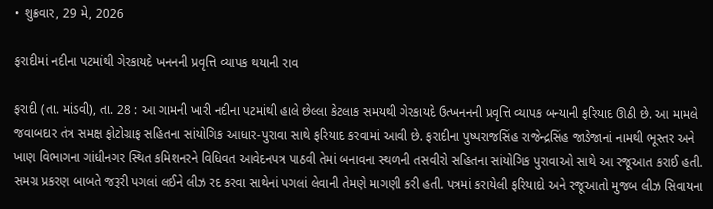• શુક્રવાર, 29 મે, 2026

ફરાદીમાં નદીના પટમાંથી ગેરકાયદે ખનનની પ્રવૃત્તિ વ્યાપક થયાની રાવ

ફરાદી (તા. માંડવી), તા. 28 : આ ગામની ખારી નદીના પટમાંથી હાલે છેલ્લા કેટલાક સમયથી ગેરકાયદે ઉત્ખનનની પ્રવૃત્તિ વ્યાપક બન્યાની ફરિયાદ ઊઠી છે. આ મામલે જવાબદાર તંત્ર સમક્ષ ફોટોગ્રાફ સહિતના સાંયોગિક આધાર-પુરાવા સાથે ફરિયાદ કરવામાં આવી છે. ફરાદીના પુષ્પરાજસિંહ રાજેન્દ્રસિંહ જાડેજાનાં નામથી ભૂસ્તર અને ખાણ વિભાગના ગાંધીનગર સ્થિત કમિશનરને વિધિવત આવેદનપત્ર પાઠવી તેમાં બનાવના સ્થળની તસવીરો સહિતના સાંયોગિક પુરાવાઓ સાથે આ રજૂઆત કરાઈ હતી. સમગ્ર પ્રકરણ બાબતે જરૂરી પગલાં લઈને લીઝ રદ કરવા સાથેનાં પગલાં લેવાની તેમણે માગણી કરી હતી. પત્રમાં કરાયેલી ફરિયાદો અને રજૂઆતો મુજબ લીઝ સિવાયના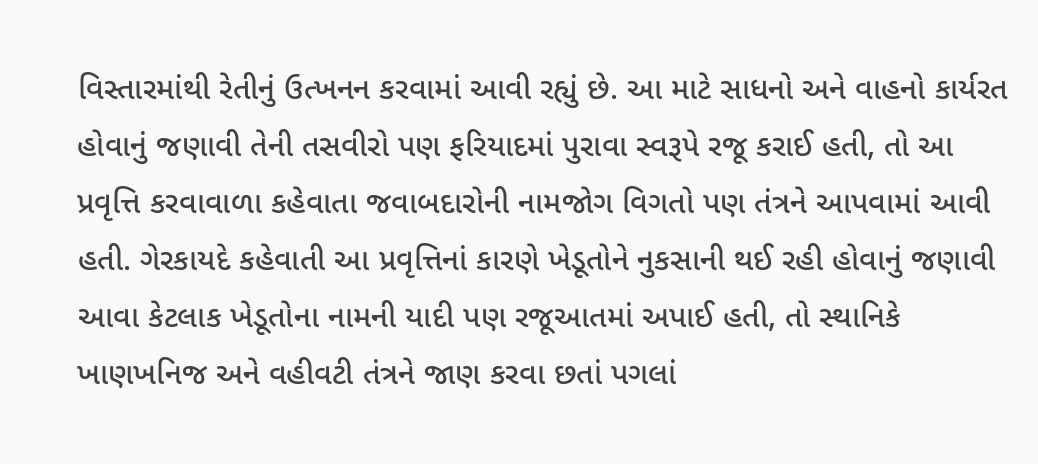વિસ્તારમાંથી રેતીનું ઉત્ખનન કરવામાં આવી રહ્યું છે. આ માટે સાધનો અને વાહનો કાર્યરત હોવાનું જણાવી તેની તસવીરો પણ ફરિયાદમાં પુરાવા સ્વરૂપે રજૂ કરાઈ હતી, તો આ પ્રવૃત્તિ કરવાવાળા કહેવાતા જવાબદારોની નામજોગ વિગતો પણ તંત્રને આપવામાં આવી હતી. ગેરકાયદે કહેવાતી આ પ્રવૃત્તિનાં કારણે ખેડૂતોને નુકસાની થઈ રહી હોવાનું જણાવી આવા કેટલાક ખેડૂતોના નામની યાદી પણ રજૂઆતમાં અપાઈ હતી, તો સ્થાનિકે ખાણખનિજ અને વહીવટી તંત્રને જાણ કરવા છતાં પગલાં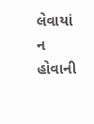લેવાયાં ન હોવાની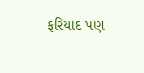ફરિયાદ પણ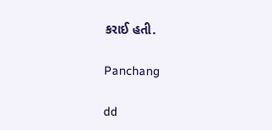કરાઈ હતી.

Panchang

dd